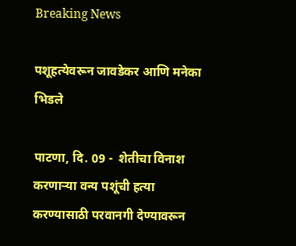Breaking News

पशूहत्येवरून जावडेकर आणि मनेका भिडले

पाटणा, दि. 09 -  शेतीचा विनाश करणार्‍या वन्य पशूंची हत्या करण्यासाठी परवानगी देण्यावरून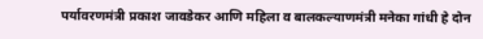पर्यावरणमंत्री प्रकाश जावडेकर आणि महिला व बालकल्याणमंत्री मनेका गांधी हे दोन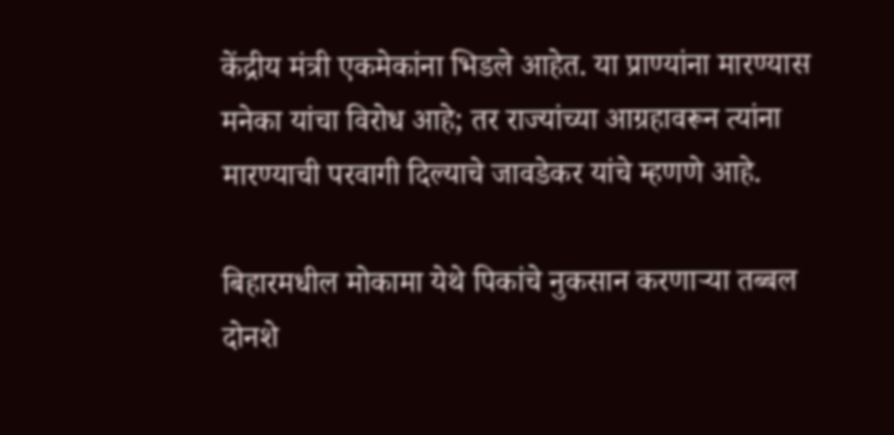केंद्रीय मंत्री एकमेकांना भिडले आहेत. या प्राण्यांना मारण्यास मनेका यांचा विरोध आहे; तर राज्यांच्या आग्रहावरून त्यांना मारण्याची परवागी दिल्याचे जावडेकर यांचे म्हणणे आहे.

बिहारमधील मोकामा येथे पिकांचे नुकसान करणार्‍या तब्बल दोनशे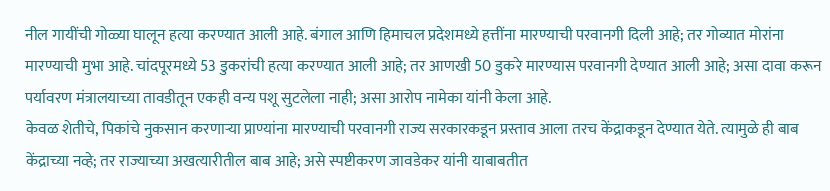नील गायींची गोळ्या घालून हत्या करण्यात आली आहे. बंगाल आणि हिमाचल प्रदेशमध्ये हत्तींना मारण्याची परवानगी दिली आहे; तर गोव्यात मोरांना मारण्याची मुभा आहे. चांदपूरमध्ये 53 डुकरांची हत्या करण्यात आली आहे; तर आणखी 50 डुकरे मारण्यास परवानगी देण्यात आली आहे; असा दावा करून पर्यावरण मंत्रालयाच्या तावडीतून एकही वन्य पशू सुटलेला नाही; असा आरोप नामेका यांनी केला आहे.
केवळ शेतीचे, पिकांचे नुकसान करणार्‍या प्राण्यांना मारण्याची परवानगी राज्य सरकारकडून प्रस्ताव आला तरच केंद्राकडून देण्यात येते. त्यामुळे ही बाब केंद्राच्या नव्हे; तर राज्याच्या अखत्यारीतील बाब आहे; असे स्पष्टीकरण जावडेकर यांनी याबाबतीत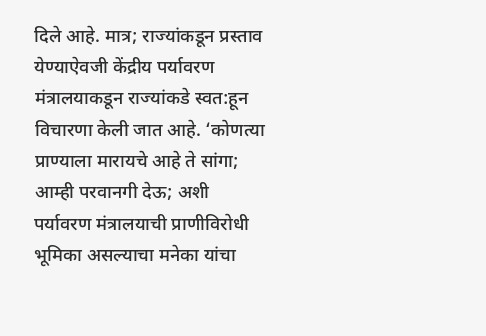दिले आहे. मात्र; राज्यांकडून प्रस्ताव येण्याऐवजी केंद्रीय पर्यावरण मंत्रालयाकडून राज्यांकडे स्वत:हून विचारणा केली जात आहे. ‘कोणत्या प्राण्याला मारायचे आहे ते सांगा; आम्ही परवानगी देऊ; अशी पर्यावरण मंत्रालयाची प्राणीविरोधी भूमिका असल्याचा मनेका यांचा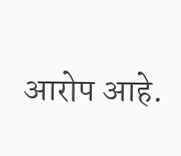आरोप आहे.